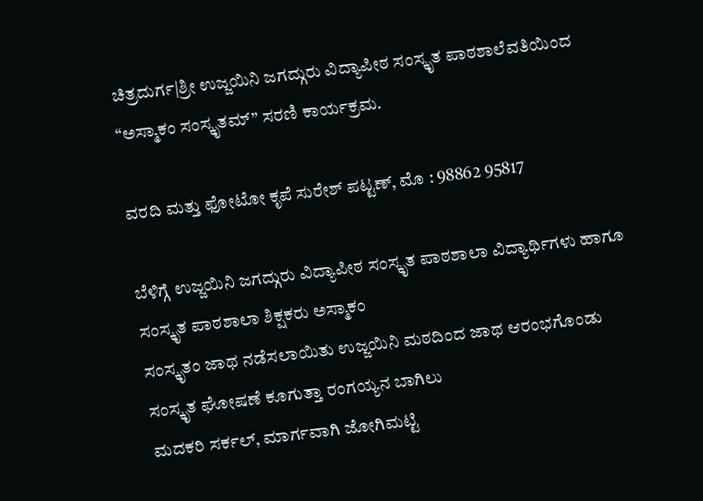ಚಿತ್ರದುರ್ಗ|ಶ್ರೀ ಉಜ್ಜಯಿನಿ ಜಗದ್ಗುರು ವಿದ್ಯಾಪೀಠ ಸಂಸ್ಕೃತ ಪಾಠಶಾಲೆವತಿಯಿಂದ “ಅಸ್ಮಾಕಂ ಸಂಸ್ಕೃತಮ್” ಸರಣಿ ಕಾರ್ಯಕ್ರಮ.

ವರದಿ ಮತ್ತು ಫೋಟೋ ಕೃಪೆ ಸುರೇಶ್ ಪಟ್ಟಣ್, ಮೊ : 98862 95817

ಬೆಳಿಗ್ಗೆ ಉಜ್ಜಯಿನಿ ಜಗದ್ಗುರು ವಿದ್ಯಾಪೀಠ ಸಂಸ್ಕೃತ ಪಾಠಶಾಲಾ ವಿದ್ಯಾರ್ಥಿಗಳು ಹಾಗೂ ಸಂಸ್ಕೃತ ಪಾಠಶಾಲಾ ಶಿಕ್ಷಕರು ಅಸ್ಮಾಕಂ
ಸಂಸ್ಕೃತಂ ಜಾಥ ನಡೆಸಲಾಯಿತು ಉಜ್ಜಯಿನಿ ಮಠದಿಂದ ಜಾಥ ಆರಂಭಗೊಂಡು ಸಂಸ್ಕೃತ ಘೋಷಣೆ ಕೂಗುತ್ತಾ ರಂಗಯ್ಯನ ಬಾಗಿಲು
ಮದಕರಿ ಸರ್ಕಲ್, ಮಾರ್ಗವಾಗಿ ಜೋಗಿಮಟ್ಟಿ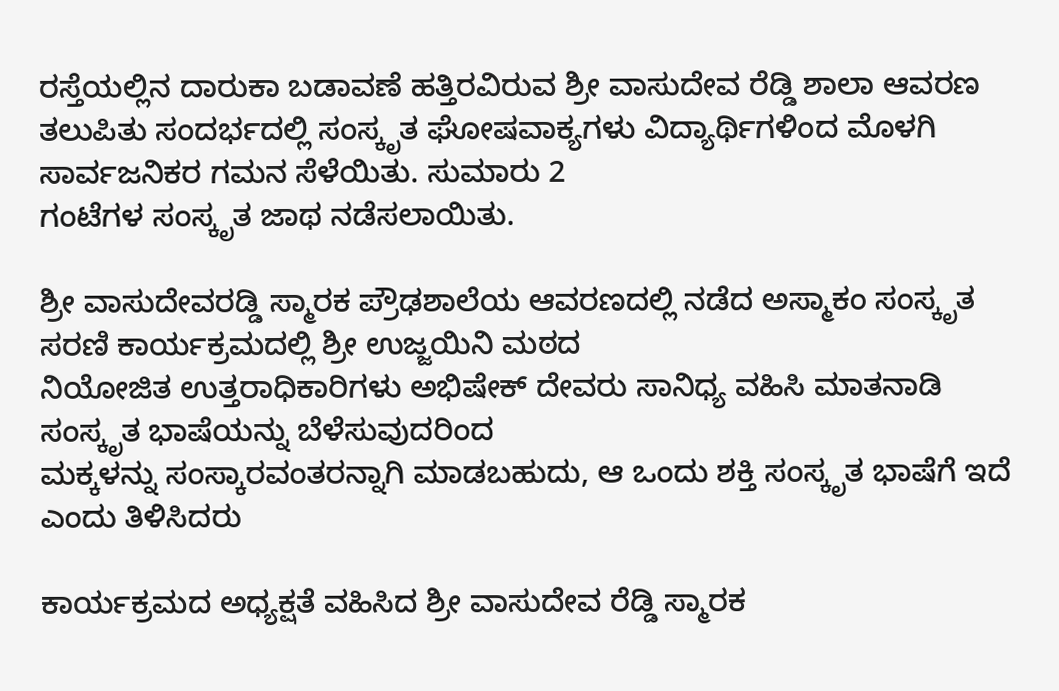ರಸ್ತೆಯಲ್ಲಿನ ದಾರುಕಾ ಬಡಾವಣೆ ಹತ್ತಿರವಿರುವ ಶ್ರೀ ವಾಸುದೇವ ರೆಡ್ಡಿ ಶಾಲಾ ಆವರಣ
ತಲುಪಿತು ಸಂದರ್ಭದಲ್ಲಿ ಸಂಸ್ಕೃತ ಘೋಷವಾಕ್ಯಗಳು ವಿದ್ಯಾರ್ಥಿಗಳಿಂದ ಮೊಳಗಿ ಸಾರ್ವಜನಿಕರ ಗಮನ ಸೆಳೆಯಿತು. ಸುಮಾರು 2
ಗಂಟೆಗಳ ಸಂಸ್ಕೃತ ಜಾಥ ನಡೆಸಲಾಯಿತು.

ಶ್ರೀ ವಾಸುದೇವರಡ್ಡಿ ಸ್ಮಾರಕ ಪ್ರೌಢಶಾಲೆಯ ಆವರಣದಲ್ಲಿ ನಡೆದ ಅಸ್ಮಾಕಂ ಸಂಸ್ಕೃತ ಸರಣಿ ಕಾರ್ಯಕ್ರಮದಲ್ಲಿ ಶ್ರೀ ಉಜ್ಜಯಿನಿ ಮಠದ
ನಿಯೋಜಿತ ಉತ್ತರಾಧಿಕಾರಿಗಳು ಅಭಿಷೇಕ್ ದೇವರು ಸಾನಿಧ್ಯ ವಹಿಸಿ ಮಾತನಾಡಿ ಸಂಸ್ಕೃತ ಭಾಷೆಯನ್ನು ಬೆಳೆಸುವುದರಿಂದ
ಮಕ್ಕಳನ್ನು ಸಂಸ್ಕಾರವಂತರನ್ನಾಗಿ ಮಾಡಬಹುದು, ಆ ಒಂದು ಶಕ್ತಿ ಸಂಸ್ಕೃತ ಭಾಷೆಗೆ ಇದೆ ಎಂದು ತಿಳಿಸಿದರು

ಕಾರ್ಯಕ್ರಮದ ಅಧ್ಯಕ್ಷತೆ ವಹಿಸಿದ ಶ್ರೀ ವಾಸುದೇವ ರೆಡ್ಡಿ ಸ್ಮಾರಕ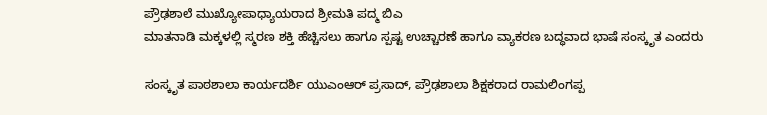ಪ್ರೌಢಶಾಲೆ ಮುಖ್ಯೋಪಾಧ್ಯಾಯರಾದ ಶ್ರೀಮತಿ ಪದ್ಮ ಬಿಎ
ಮಾತನಾಡಿ ಮಕ್ಕಳಲ್ಲಿ ಸ್ಮರಣ ಶಕ್ತಿ ಹೆಚ್ಚಿಸಲು ಹಾಗೂ ಸ್ಪಷ್ಟ ಉಚ್ಚಾರಣೆ ಹಾಗೂ ವ್ಯಾಕರಣ ಬದ್ಧವಾದ ಭಾಷೆ ಸಂಸ್ಕೃತ ಎಂದರು

ಸಂಸ್ಕೃತ ಪಾಠಶಾಲಾ ಕಾರ್ಯದರ್ಶಿ ಯುಎಂಆರ್ ಪ್ರಸಾದ್, ಪ್ರೌಢಶಾಲಾ ಶಿಕ್ಷಕರಾದ ರಾಮಲಿಂಗಪ್ಪ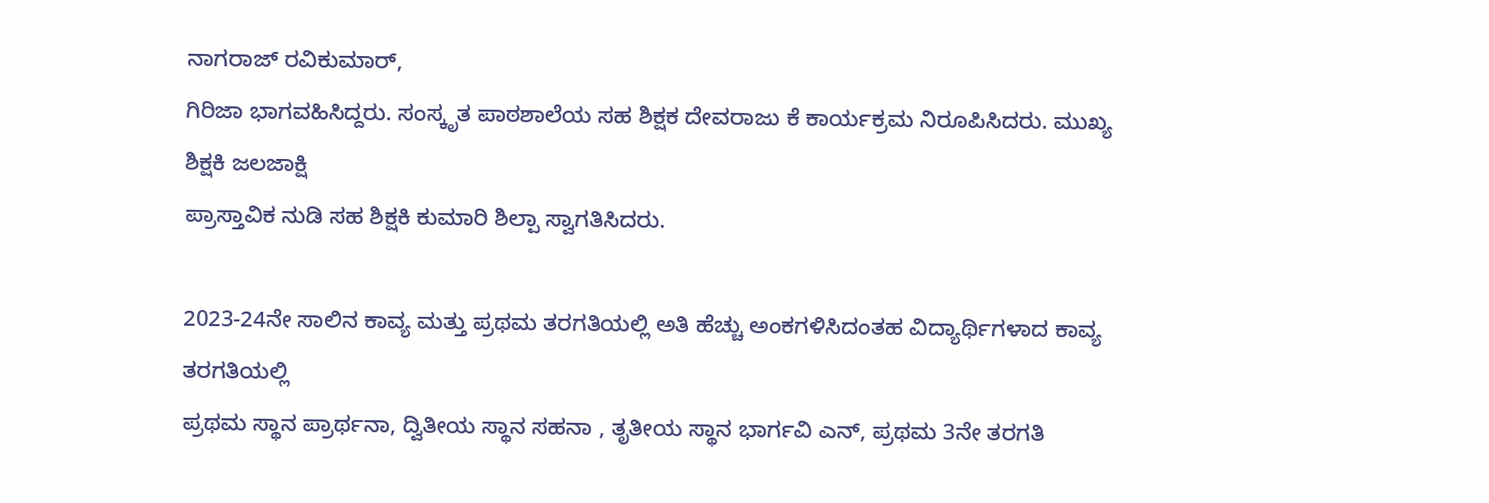ನಾಗರಾಜ್ ರವಿಕುಮಾರ್,
ಗಿರಿಜಾ ಭಾಗವಹಿಸಿದ್ದರು. ಸಂಸ್ಕೃತ ಪಾಠಶಾಲೆಯ ಸಹ ಶಿಕ್ಷಕ ದೇವರಾಜು ಕೆ ಕಾರ್ಯಕ್ರಮ ನಿರೂಪಿಸಿದರು. ಮುಖ್ಯ ಶಿಕ್ಷಕಿ ಜಲಜಾಕ್ಷಿ
ಪ್ರಾಸ್ತಾವಿಕ ನುಡಿ ಸಹ ಶಿಕ್ಷಕಿ ಕುಮಾರಿ ಶಿಲ್ಪಾ ಸ್ವಾಗತಿಸಿದರು.

2023-24ನೇ ಸಾಲಿನ ಕಾವ್ಯ ಮತ್ತು ಪ್ರಥಮ ತರಗತಿಯಲ್ಲಿ ಅತಿ ಹೆಚ್ಚು ಅಂಕಗಳಿಸಿದಂತಹ ವಿದ್ಯಾರ್ಥಿಗಳಾದ ಕಾವ್ಯ ತರಗತಿಯಲ್ಲಿ
ಪ್ರಥಮ ಸ್ಥಾನ ಪ್ರಾರ್ಥನಾ, ದ್ವಿತೀಯ ಸ್ಥಾನ ಸಹನಾ , ತೃತೀಯ ಸ್ಥಾನ ಭಾರ್ಗವಿ ಎನ್, ಪ್ರಥಮ 3ನೇ ತರಗತಿ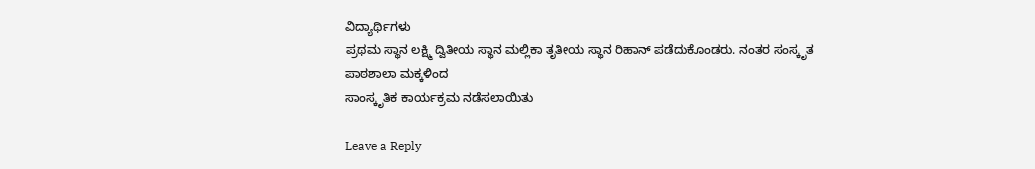ವಿದ್ಯಾರ್ಥಿಗಳು
ಪ್ರಥಮ ಸ್ಥಾನ ಲಕ್ಷ್ಮಿ ದ್ವಿತೀಯ ಸ್ಥಾನ ಮಲ್ಲಿಕಾ ತೃತೀಯ ಸ್ಥಾನ ರಿಹಾನ್ ಪಡೆದುಕೊಂಡರು. ನಂತರ ಸಂಸ್ಕೃತ ಪಾಠಶಾಲಾ ಮಕ್ಕಳಿಂದ
ಸಾಂಸ್ಕೃತಿಕ ಕಾರ್ಯಕ್ರಮ ನಡೆಸಲಾಯಿತು

Leave a Reply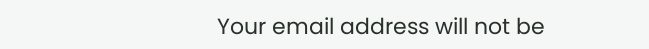Your email address will not be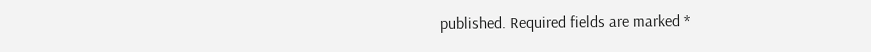published. Required fields are marked *